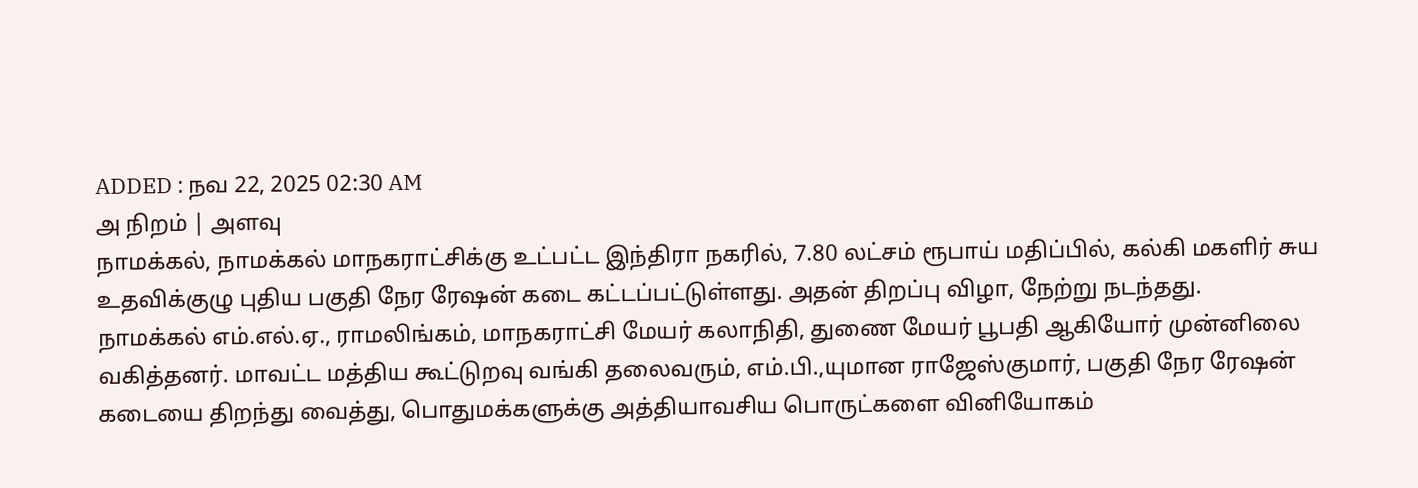ADDED : நவ 22, 2025 02:30 AM
அ நிறம் | அளவு
நாமக்கல், நாமக்கல் மாநகராட்சிக்கு உட்பட்ட இந்திரா நகரில், 7.80 லட்சம் ரூபாய் மதிப்பில், கல்கி மகளிர் சுய உதவிக்குழு புதிய பகுதி நேர ரேஷன் கடை கட்டப்பட்டுள்ளது. அதன் திறப்பு விழா, நேற்று நடந்தது.
நாமக்கல் எம்.எல்.ஏ., ராமலிங்கம், மாநகராட்சி மேயர் கலாநிதி, துணை மேயர் பூபதி ஆகியோர் முன்னிலை வகித்தனர். மாவட்ட மத்திய கூட்டுறவு வங்கி தலைவரும், எம்.பி.,யுமான ராஜேஸ்குமார், பகுதி நேர ரேஷன் கடையை திறந்து வைத்து, பொதுமக்களுக்கு அத்தியாவசிய பொருட்களை வினியோகம்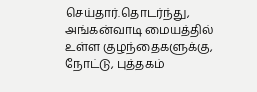செய்தார்.தொடர்ந்து, அங்கன்வாடி மையத்தில் உள்ள குழந்தைகளுக்கு, நோட்டு, புத்தகம்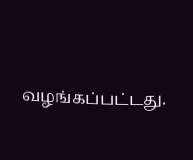வழங்கப்பட்டது.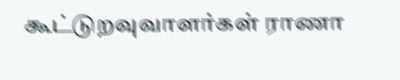கூட்டுறவுவாளர்கள் ராணா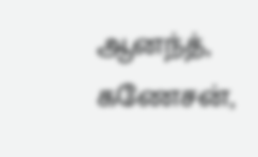ஆனந்த், கணேசன்,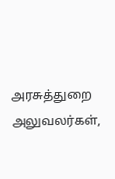அரசுத்துறை அலுவலர்கள்,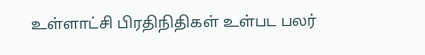உள்ளாட்சி பிரதிநிதிகள் உள்பட பலர்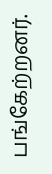பங்கேற்றனர்.